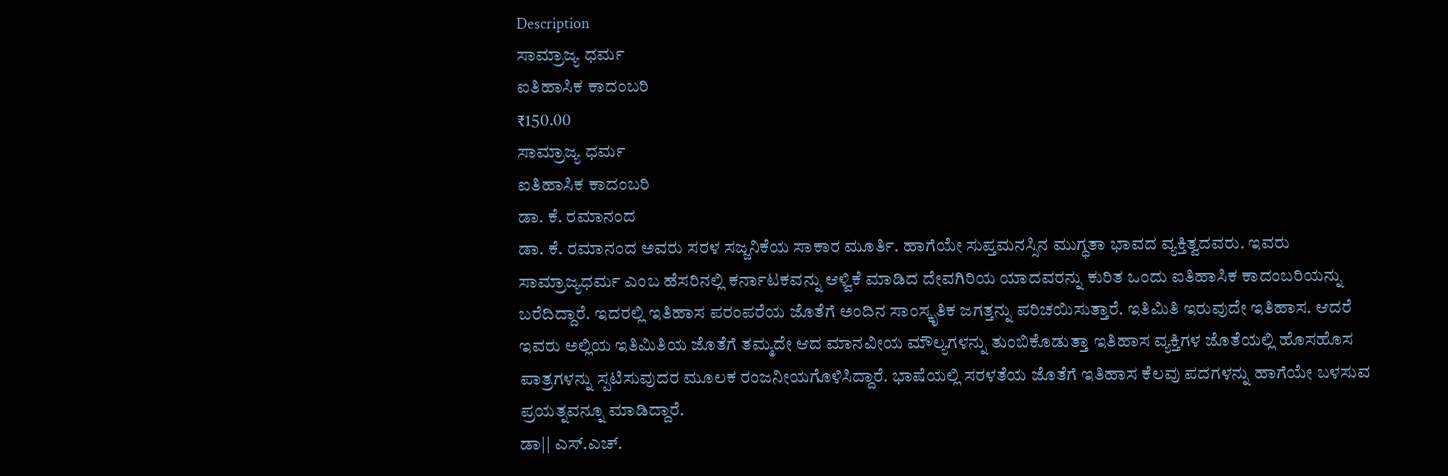Description
ಸಾಮ್ರಾಜ್ಯ ಧರ್ಮ
ಐತಿಹಾಸಿಕ ಕಾದಂಬರಿ
₹150.00
ಸಾಮ್ರಾಜ್ಯ ಧರ್ಮ
ಐತಿಹಾಸಿಕ ಕಾದಂಬರಿ
ಡಾ. ಕೆ. ರಮಾನಂದ
ಡಾ. ಕೆ. ರಮಾನಂದ ಅವರು ಸರಳ ಸಜ್ಜನಿಕೆಯ ಸಾಕಾರ ಮೂರ್ತಿ. ಹಾಗೆಯೇ ಸುಪ್ತಮನಸ್ಸಿನ ಮುಗ್ಧತಾ ಭಾವದ ವ್ಯಕ್ತಿತ್ವದವರು. ಇವರು ಸಾಮ್ರಾಜ್ಯಧರ್ಮ ಎಂಬ ಹೆಸರಿನಲ್ಲಿ ಕರ್ನಾಟಕವನ್ನು ಆಳ್ವಿಕೆ ಮಾಡಿದ ದೇವಗಿರಿಯ ಯಾದವರನ್ನು ಕುರಿತ ಒಂದು ಐತಿಹಾಸಿಕ ಕಾದಂಬರಿಯನ್ನು ಬರೆದಿದ್ದಾರೆ. ಇದರಲ್ಲಿ ಇತಿಹಾಸ ಪರಂಪರೆಯ ಜೊತೆಗೆ ಅಂದಿನ ಸಾಂಸ್ಕೃತಿಕ ಜಗತ್ತನ್ನು ಪರಿಚಯಿಸುತ್ತಾರೆ. ಇತಿಮಿತಿ ಇರುವುದೇ ಇತಿಹಾಸ. ಆದರೆ ಇವರು ಅಲ್ಲಿಯ ಇತಿಮಿತಿಯ ಜೊತೆಗೆ ತಮ್ಮದೇ ಆದ ಮಾನವೀಯ ಮೌಲ್ಯಗಳನ್ನು ತುಂಬಿಕೊಡುತ್ತಾ ಇತಿಹಾಸ ವ್ಯಕ್ತಿಗಳ ಜೊತೆಯಲ್ಲಿ ಹೊಸಹೊಸ ಪಾತ್ರಗಳನ್ನು ಸ್ಪಟಿಸುವುದರ ಮೂಲಕ ರಂಜನೀಯಗೊಳಿಸಿದ್ದಾರೆ. ಭಾಷೆಯಲ್ಲಿ ಸರಳತೆಯ ಜೊತೆಗೆ ಇತಿಹಾಸ ಕೆಲವು ಪದಗಳನ್ನು ಹಾಗೆಯೇ ಬಳಸುವ ಪ್ರಯತ್ನವನ್ನೂ ಮಾಡಿದ್ದಾರೆ.
ಡಾ|| ಎಸ್.ಎಚ್.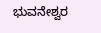ಭುವನೇಶ್ವರ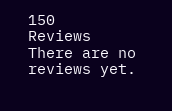150
Reviews
There are no reviews yet.